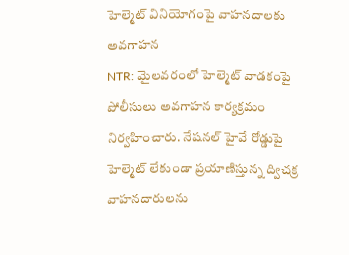హెల్మెట్ వినియోగంపై వాహనదాలకు అవగాహన
NTR: మైలవరంలో హెల్మెట్ వాడకంపై పోలీసులు అవగాహన కార్యక్రమం నిర్వహించారు. నేషనల్ హైవే రోడ్డుపై హెల్మెట్ లేకుండా ప్రయాణిస్తున్న ద్విచక్ర వాహనదారులను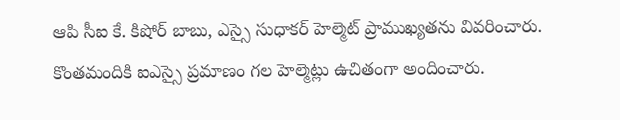ఆపి సీఐ కే. కిషోర్ బాబు, ఎస్సై సుధాకర్ హెల్మెట్ ప్రాముఖ్యతను వివరించారు. కొంతమందికి ఐఎస్సై ప్రమాణం గల హెల్మెట్లు ఉచితంగా అందించారు.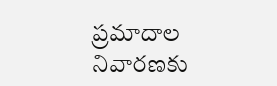ప్రమాదాల నివారణకు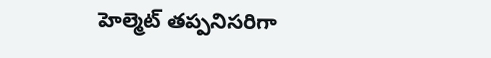హెల్మెట్ తప్పనిసరిగా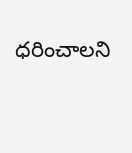ధరించాలని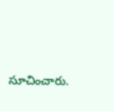సూచించారు.